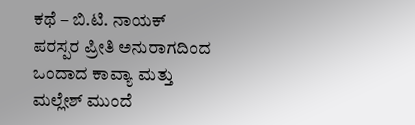ಕಥೆ – ಬಿ.ಟಿ. ನಾಯಕ್
ಪರಸ್ಪರ ಪ್ರೀತಿ ಅನುರಾಗದಿಂದ ಒಂದಾದ ಕಾವ್ಯಾ ಮತ್ತು ಮಲ್ಲೇಶ್ ಮುಂದೆ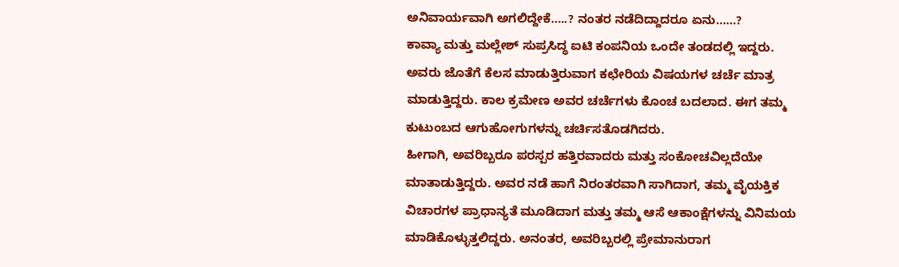ಅನಿವಾರ್ಯವಾಗಿ ಅಗಲಿದ್ದೇಕೆ…..? ನಂತರ ನಡೆದಿದ್ದಾದರೂ ಏನು……?
ಕಾವ್ಯಾ ಮತ್ತು ಮಲ್ಲೇಶ್ ಸುಪ್ರಸಿದ್ಧ ಐಟಿ ಕಂಪನಿಯ ಒಂದೇ ತಂಡದಲ್ಲಿ ಇದ್ದರು. ಅವರು ಜೊತೆಗೆ ಕೆಲಸ ಮಾಡುತ್ತಿರುವಾಗ ಕಛೇರಿಯ ವಿಷಯಗಳ ಚರ್ಚೆ ಮಾತ್ರ ಮಾಡುತ್ತಿದ್ದರು. ಕಾಲ ಕ್ರಮೇಣ ಅವರ ಚರ್ಚೆಗಳು ಕೊಂಚ ಬದಲಾದ. ಈಗ ತಮ್ಮ ಕುಟುಂಬದ ಆಗುಹೋಗುಗಳನ್ನು ಚರ್ಚಿಸತೊಡಗಿದರು.
ಹೀಗಾಗಿ, ಅವರಿಬ್ಬರೂ ಪರಸ್ಪರ ಹತ್ತಿರವಾದರು ಮತ್ತು ಸಂಕೋಚವಿಲ್ಲದೆಯೇ ಮಾತಾಡುತ್ತಿದ್ದರು. ಅವರ ನಡೆ ಹಾಗೆ ನಿರಂತರವಾಗಿ ಸಾಗಿದಾಗ, ತಮ್ಮ ವೈಯಕ್ತಿಕ ವಿಚಾರಗಳ ಪ್ರಾಧಾನ್ಯತೆ ಮೂಡಿದಾಗ ಮತ್ತು ತಮ್ಮ ಆಸೆ ಆಕಾಂಕ್ಷೆಗಳನ್ನು ವಿನಿಮಯ ಮಾಡಿಕೊಳ್ಳುತ್ತಲಿದ್ದರು. ಅನಂತರ, ಅವರಿಬ್ಬರಲ್ಲಿ ಪ್ರೇಮಾನುರಾಗ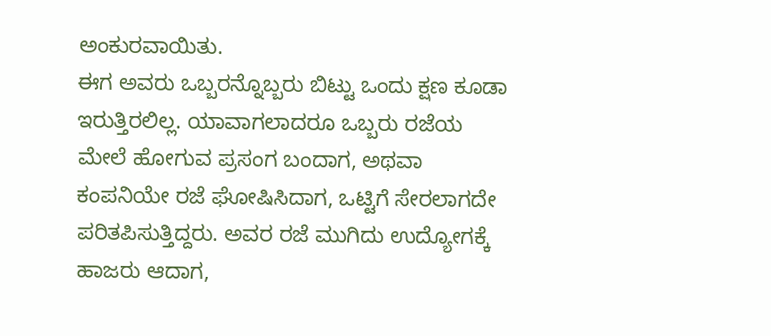ಅಂಕುರವಾಯಿತು.
ಈಗ ಅವರು ಒಬ್ಬರನ್ನೊಬ್ಬರು ಬಿಟ್ಟು ಒಂದು ಕ್ಷಣ ಕೂಡಾ ಇರುತ್ತಿರಲಿಲ್ಲ. ಯಾವಾಗಲಾದರೂ ಒಬ್ಬರು ರಜೆಯ ಮೇಲೆ ಹೋಗುವ ಪ್ರಸಂಗ ಬಂದಾಗ, ಅಥವಾ ಕಂಪನಿಯೇ ರಜೆ ಘೋಷಿಸಿದಾಗ, ಒಟ್ಟಿಗೆ ಸೇರಲಾಗದೇ ಪರಿತಪಿಸುತ್ತಿದ್ದರು. ಅವರ ರಜೆ ಮುಗಿದು ಉದ್ಯೋಗಕ್ಕೆ ಹಾಜರು ಆದಾಗ,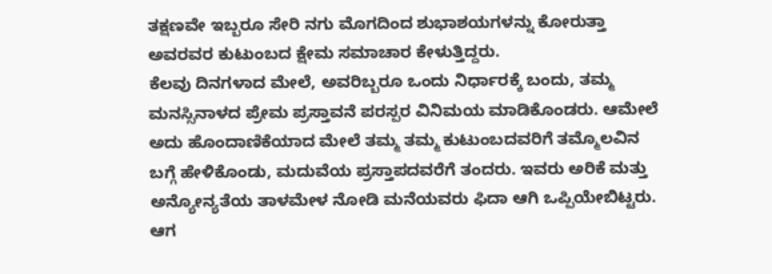ತಕ್ಷಣವೇ ಇಬ್ಬರೂ ಸೇರಿ ನಗು ಮೊಗದಿಂದ ಶುಭಾಶಯಗಳನ್ನು ಕೋರುತ್ತಾ ಅವರವರ ಕುಟುಂಬದ ಕ್ಷೇಮ ಸಮಾಚಾರ ಕೇಳುತ್ತಿದ್ದರು.
ಕೆಲವು ದಿನಗಳಾದ ಮೇಲೆ, ಅವರಿಬ್ಬರೂ ಒಂದು ನಿರ್ಧಾರಕ್ಕೆ ಬಂದು, ತಮ್ಮ ಮನಸ್ಸಿನಾಳದ ಪ್ರೇಮ ಪ್ರಸ್ತಾವನೆ ಪರಸ್ಪರ ವಿನಿಮಯ ಮಾಡಿಕೊಂಡರು. ಆಮೇಲೆ ಅದು ಹೊಂದಾಣಿಕೆಯಾದ ಮೇಲೆ ತಮ್ಮ ತಮ್ಮ ಕುಟುಂಬದವರಿಗೆ ತಮ್ಮೊಲವಿನ ಬಗ್ಗೆ ಹೇಳಿಕೊಂಡು, ಮದುವೆಯ ಪ್ರಸ್ತಾಪದವರೆಗೆ ತಂದರು. ಇವರು ಅರಿಕೆ ಮತ್ತು ಅನ್ಯೋನ್ಯತೆಯ ತಾಳಮೇಳ ನೋಡಿ ಮನೆಯವರು ಫಿದಾ ಆಗಿ ಒಪ್ಪಿಯೇಬಿಟ್ಟರು. ಆಗ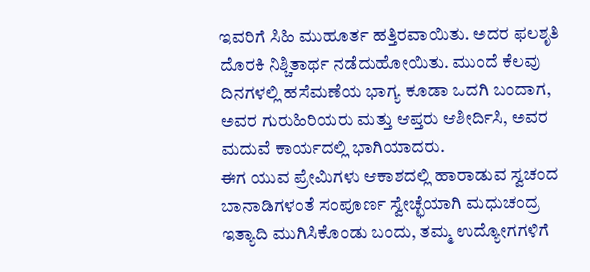ಇವರಿಗೆ ಸಿಹಿ ಮುಹೂರ್ತ ಹತ್ತಿರವಾಯಿತು. ಅದರ ಫಲಶೃತಿ ದೊರಕಿ ನಿಶ್ಚಿತಾರ್ಥ ನಡೆದುಹೋಯಿತು. ಮುಂದೆ ಕೆಲವು ದಿನಗಳಲ್ಲಿ ಹಸೆಮಣೆಯ ಭಾಗ್ಯ ಕೂಡಾ ಒದಗಿ ಬಂದಾಗ, ಅವರ ಗುರುಹಿರಿಯರು ಮತ್ತು ಆಪ್ತರು ಆಶೀರ್ದಿಸಿ, ಅವರ ಮದುವೆ ಕಾರ್ಯದಲ್ಲಿ ಭಾಗಿಯಾದರು.
ಈಗ ಯುವ ಪ್ರೇಮಿಗಳು ಆಕಾಶದಲ್ಲಿ ಹಾರಾಡುವ ಸ್ವಚಂದ ಬಾನಾಡಿಗಳಂತೆ ಸಂಪೂರ್ಣ ಸ್ವೇಚ್ಛೆಯಾಗಿ ಮಧುಚಂದ್ರ ಇತ್ಯಾದಿ ಮುಗಿಸಿಕೊಂಡು ಬಂದು, ತಮ್ಮ ಉದ್ಯೋಗಗಳಿಗೆ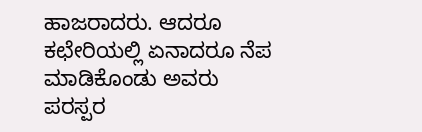ಹಾಜರಾದರು. ಆದರೂ ಕಛೇರಿಯಲ್ಲಿ ಏನಾದರೂ ನೆಪ ಮಾಡಿಕೊಂಡು ಅವರು ಪರಸ್ಪರ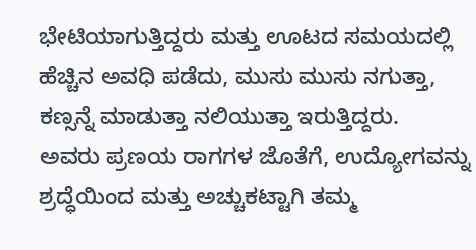ಭೇಟಿಯಾಗುತ್ತಿದ್ದರು ಮತ್ತು ಊಟದ ಸಮಯದಲ್ಲಿ ಹೆಚ್ಚಿನ ಅವಧಿ ಪಡೆದು, ಮುಸು ಮುಸು ನಗುತ್ತಾ, ಕಣ್ಸನ್ನೆ ಮಾಡುತ್ತಾ ನಲಿಯುತ್ತಾ ಇರುತ್ತಿದ್ದರು.
ಅವರು ಪ್ರಣಯ ರಾಗಗಳ ಜೊತೆಗೆ, ಉದ್ಯೋಗವನ್ನು ಶ್ರದ್ಧೆಯಿಂದ ಮತ್ತು ಅಚ್ಚುಕಟ್ಟಾಗಿ ತಮ್ಮ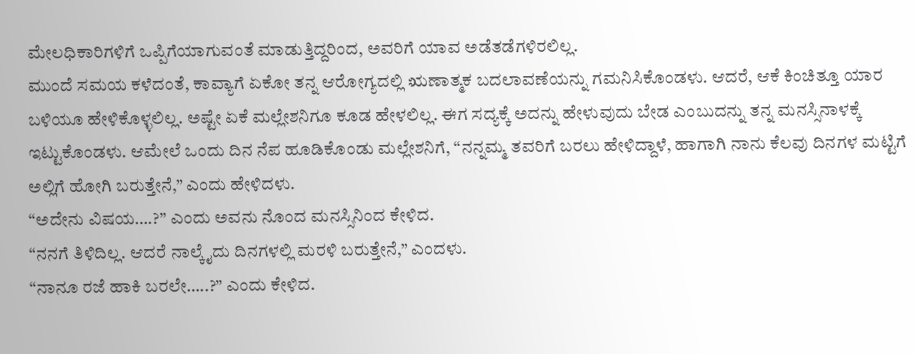ಮೇಲಧಿಕಾರಿಗಳಿಗೆ ಒಪ್ಪಿಗೆಯಾಗುವಂತೆ ಮಾಡುತ್ತಿದ್ದರಿಂದ, ಅವರಿಗೆ ಯಾವ ಅಡೆತಡೆಗಳಿರಲಿಲ್ಲ.
ಮುಂದೆ ಸಮಯ ಕಳೆದಂತೆ, ಕಾವ್ಯಾಗೆ ಏಕೋ ತನ್ನ ಆರೋಗ್ಯದಲ್ಲಿ ಋಣಾತ್ಮಕ ಬದಲಾವಣೆಯನ್ನು ಗಮನಿಸಿಕೊಂಡಳು. ಆದರೆ, ಆಕೆ ಕಿಂಚಿತ್ತೂ ಯಾರ ಬಳಿಯೂ ಹೇಳಿಕೊಳ್ಳಲಿಲ್ಲ. ಅಷ್ಟೇ ಏಕೆ ಮಲ್ಲೇಶನಿಗೂ ಕೂಡ ಹೇಳಲಿಲ್ಲ. ಈಗ ಸದ್ಯಕ್ಕೆ ಅದನ್ನು ಹೇಳುವುದು ಬೇಡ ಎಂಬುದನ್ನು ತನ್ನ ಮನಸ್ಸಿನಾಳಕ್ಕೆ ಇಟ್ಟುಕೊಂಡಳು. ಆಮೇಲೆ ಒಂದು ದಿನ ನೆಪ ಹೂಡಿಕೊಂಡು ಮಲ್ಲೇಶನಿಗೆ, “ನನ್ನಮ್ಮ ತವರಿಗೆ ಬರಲು ಹೇಳಿದ್ದಾಳೆ, ಹಾಗಾಗಿ ನಾನು ಕೆಲವು ದಿನಗಳ ಮಟ್ಟಿಗೆ ಅಲ್ಲಿಗೆ ಹೋಗಿ ಬರುತ್ತೇನೆ,” ಎಂದು ಹೇಳಿದಳು.
“ಅದೇನು ವಿಷಯ….?” ಎಂದು ಅವನು ನೊಂದ ಮನಸ್ಸಿನಿಂದ ಕೇಳಿದ.
“ನನಗೆ ತಿಳಿದಿಲ್ಲ. ಆದರೆ ನಾಲ್ಕೈದು ದಿನಗಳಲ್ಲಿ ಮರಳಿ ಬರುತ್ತೇನೆ,” ಎಂದಳು.
“ನಾನೂ ರಜೆ ಹಾಕಿ ಬರಲೇ…..?” ಎಂದು ಕೇಳಿದ.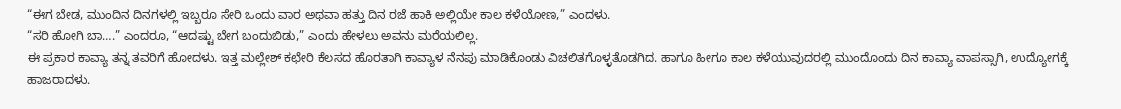“ಈಗ ಬೇಡ, ಮುಂದಿನ ದಿನಗಳಲ್ಲಿ ಇಬ್ಬರೂ ಸೇರಿ ಒಂದು ವಾರ ಅಥವಾ ಹತ್ತು ದಿನ ರಜೆ ಹಾಕಿ ಅಲ್ಲಿಯೇ ಕಾಲ ಕಳೆಯೋಣ,” ಎಂದಳು.
“ಸರಿ ಹೋಗಿ ಬಾ….” ಎಂದರೂ, “ಆದಷ್ಟು ಬೇಗ ಬಂದುಬಿಡು,” ಎಂದು ಹೇಳಲು ಅವನು ಮರೆಯಲಿಲ್ಲ.
ಈ ಪ್ರಕಾರ ಕಾವ್ಯಾ ತನ್ನ ತವರಿಗೆ ಹೋದಳು. ಇತ್ತ ಮಲ್ಲೇಶ್ ಕಛೇರಿ ಕೆಲಸದ ಹೊರತಾಗಿ ಕಾವ್ಯಾಳ ನೆನಪು ಮಾಡಿಕೊಂಡು ವಿಚಲಿತಗೊಳ್ಳತೊಡಗಿದ. ಹಾಗೂ ಹೀಗೂ ಕಾಲ ಕಳೆಯುವುದರಲ್ಲಿ ಮುಂದೊಂದು ದಿನ ಕಾವ್ಯಾ ವಾಪಸ್ಸಾಗಿ, ಉದ್ಯೋಗಕ್ಕೆ ಹಾಜರಾದಳು.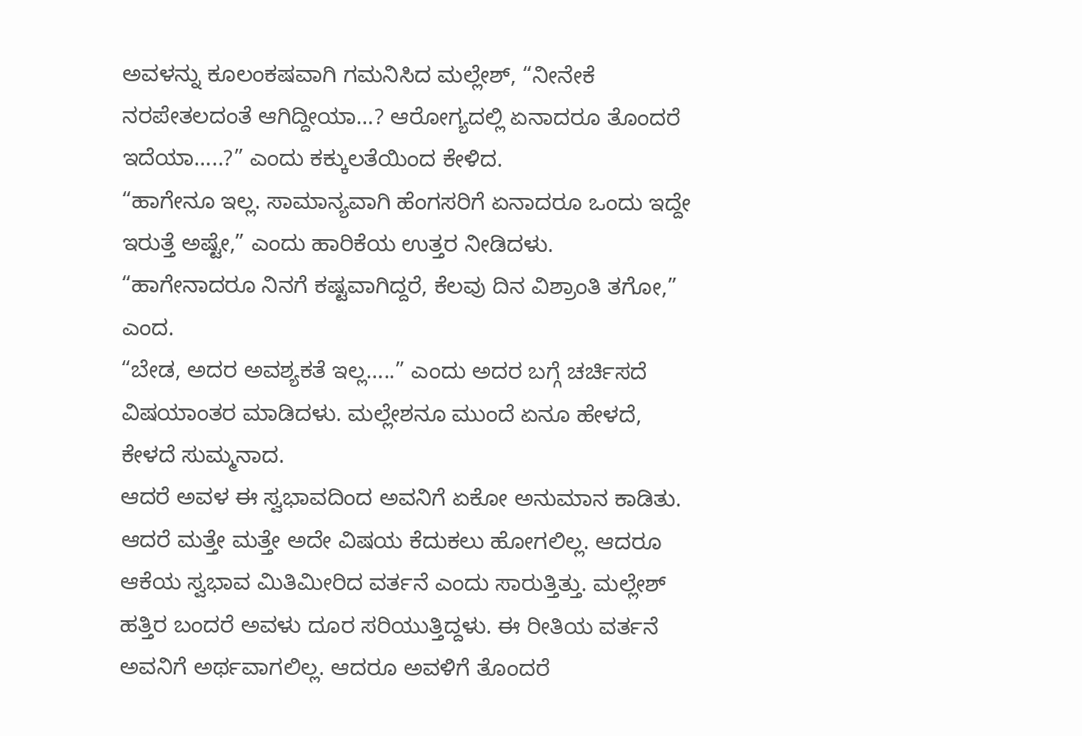ಅವಳನ್ನು ಕೂಲಂಕಷವಾಗಿ ಗಮನಿಸಿದ ಮಲ್ಲೇಶ್, “ನೀನೇಕೆ ನರಪೇತಲದಂತೆ ಆಗಿದ್ದೀಯಾ…? ಆರೋಗ್ಯದಲ್ಲಿ ಏನಾದರೂ ತೊಂದರೆ ಇದೆಯಾ…..?” ಎಂದು ಕಕ್ಕುಲತೆಯಿಂದ ಕೇಳಿದ.
“ಹಾಗೇನೂ ಇಲ್ಲ. ಸಾಮಾನ್ಯವಾಗಿ ಹೆಂಗಸರಿಗೆ ಏನಾದರೂ ಒಂದು ಇದ್ದೇ ಇರುತ್ತೆ ಅಷ್ಟೇ,” ಎಂದು ಹಾರಿಕೆಯ ಉತ್ತರ ನೀಡಿದಳು.
“ಹಾಗೇನಾದರೂ ನಿನಗೆ ಕಷ್ಟವಾಗಿದ್ದರೆ, ಕೆಲವು ದಿನ ವಿಶ್ರಾಂತಿ ತಗೋ,” ಎಂದ.
“ಬೇಡ, ಅದರ ಅವಶ್ಯಕತೆ ಇಲ್ಲ…..” ಎಂದು ಅದರ ಬಗ್ಗೆ ಚರ್ಚಿಸದೆ ವಿಷಯಾಂತರ ಮಾಡಿದಳು. ಮಲ್ಲೇಶನೂ ಮುಂದೆ ಏನೂ ಹೇಳದೆ, ಕೇಳದೆ ಸುಮ್ಮನಾದ.
ಆದರೆ ಅವಳ ಈ ಸ್ವಭಾವದಿಂದ ಅವನಿಗೆ ಏಕೋ ಅನುಮಾನ ಕಾಡಿತು. ಆದರೆ ಮತ್ತೇ ಮತ್ತೇ ಅದೇ ವಿಷಯ ಕೆದುಕಲು ಹೋಗಲಿಲ್ಲ. ಆದರೂ ಆಕೆಯ ಸ್ವಭಾವ ಮಿತಿಮೀರಿದ ವರ್ತನೆ ಎಂದು ಸಾರುತ್ತಿತ್ತು. ಮಲ್ಲೇಶ್ ಹತ್ತಿರ ಬಂದರೆ ಅವಳು ದೂರ ಸರಿಯುತ್ತಿದ್ದಳು. ಈ ರೀತಿಯ ವರ್ತನೆ ಅವನಿಗೆ ಅರ್ಥವಾಗಲಿಲ್ಲ. ಆದರೂ ಅವಳಿಗೆ ತೊಂದರೆ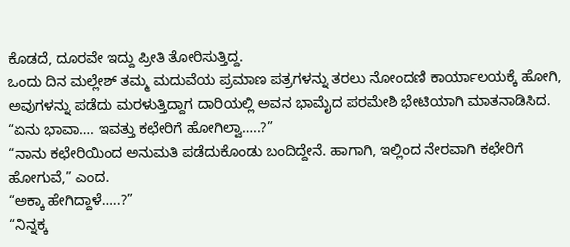ಕೊಡದೆ, ದೂರವೇ ಇದ್ದು ಪ್ರೀತಿ ತೋರಿಸುತ್ತಿದ್ದ.
ಒಂದು ದಿನ ಮಲ್ಲೇಶ್ ತಮ್ಮ ಮದುವೆಯ ಪ್ರಮಾಣ ಪತ್ರಗಳನ್ನು ತರಲು ನೋಂದಣಿ ಕಾರ್ಯಾಲಯಕ್ಕೆ ಹೋಗಿ, ಅವುಗಳನ್ನು ಪಡೆದು ಮರಳುತ್ತಿದ್ದಾಗ ದಾರಿಯಲ್ಲಿ ಅವನ ಭಾಮೈದ ಪರಮೇಶಿ ಭೇಟಿಯಾಗಿ ಮಾತನಾಡಿಸಿದ.
“ಏನು ಭಾವಾ…. ಇವತ್ತು ಕಛೇರಿಗೆ ಹೋಗಿಲ್ವಾ…..?”
“ನಾನು ಕಛೇರಿಯಿಂದ ಅನುಮತಿ ಪಡೆದುಕೊಂಡು ಬಂದಿದ್ದೇನೆ. ಹಾಗಾಗಿ, ಇಲ್ಲಿಂದ ನೇರವಾಗಿ ಕಛೇರಿಗೆ ಹೋಗುವೆ,” ಎಂದ.
“ಅಕ್ಕಾ ಹೇಗಿದ್ದಾಳೆ…..?”
“ನಿನ್ನಕ್ಕ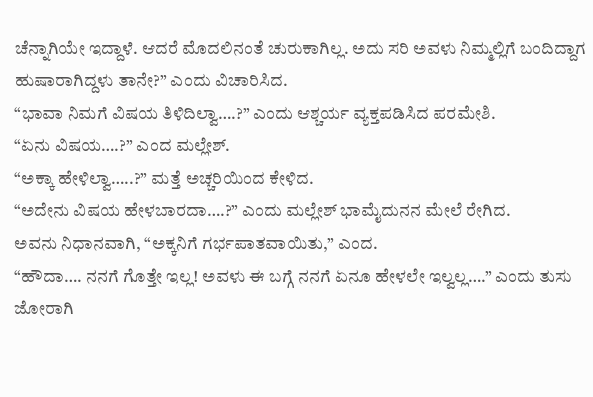ಚೆನ್ನಾಗಿಯೇ ಇದ್ದಾಳೆ. ಆದರೆ ಮೊದಲಿನಂತೆ ಚುರುಕಾಗಿಲ್ಲ. ಅದು ಸರಿ ಅವಳು ನಿಮ್ಮಲ್ಲಿಗೆ ಬಂದಿದ್ದಾಗ ಹುಷಾರಾಗಿದ್ದಳು ತಾನೇ?” ಎಂದು ವಿಚಾರಿಸಿದ.
“ಭಾವಾ ನಿಮಗೆ ವಿಷಯ ತಿಳಿದಿಲ್ವಾ….?” ಎಂದು ಆಶ್ಚರ್ಯ ವ್ಯಕ್ತಪಡಿಸಿದ ಪರಮೇಶಿ.
“ಏನು ವಿಷಯ….?” ಎಂದ ಮಲ್ಲೇಶ್.
“ಅಕ್ಕಾ ಹೇಳಿಲ್ವಾ…..?” ಮತ್ತೆ ಅಚ್ಚರಿಯಿಂದ ಕೇಳಿದ.
“ಅದೇನು ವಿಷಯ ಹೇಳಬಾರದಾ….?” ಎಂದು ಮಲ್ಲೇಶ್ ಭಾಮೈದುನನ ಮೇಲೆ ರೇಗಿದ.
ಅವನು ನಿಧಾನವಾಗಿ, “ಅಕ್ಕನಿಗೆ ಗರ್ಭಪಾತವಾಯಿತು,” ಎಂದ.
“ಹೌದಾ…. ನನಗೆ ಗೊತ್ತೇ ಇಲ್ಲ! ಅವಳು ಈ ಬಗ್ಗೆ ನನಗೆ ಏನೂ ಹೇಳಲೇ ಇಲ್ವಲ್ಲ….” ಎಂದು ತುಸು ಜೋರಾಗಿ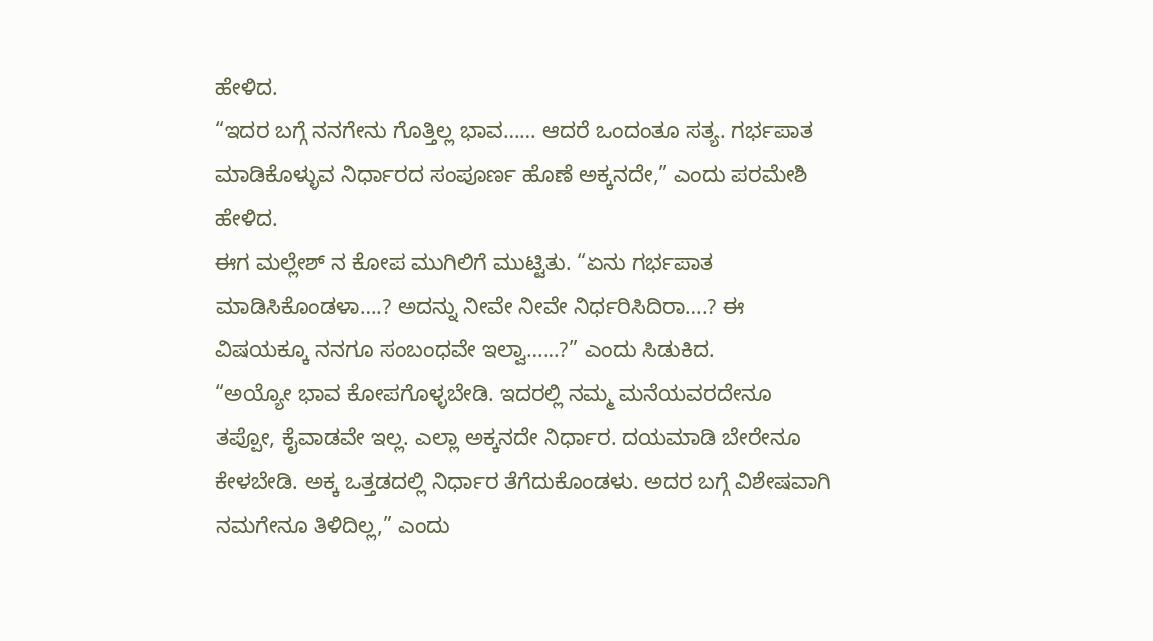ಹೇಳಿದ.
“ಇದರ ಬಗ್ಗೆ ನನಗೇನು ಗೊತ್ತಿಲ್ಲ ಭಾವ…… ಆದರೆ ಒಂದಂತೂ ಸತ್ಯ. ಗರ್ಭಪಾತ ಮಾಡಿಕೊಳ್ಳುವ ನಿರ್ಧಾರದ ಸಂಪೂರ್ಣ ಹೊಣೆ ಅಕ್ಕನದೇ,” ಎಂದು ಪರಮೇಶಿ ಹೇಳಿದ.
ಈಗ ಮಲ್ಲೇಶ್ ನ ಕೋಪ ಮುಗಿಲಿಗೆ ಮುಟ್ಟಿತು. “ಏನು ಗರ್ಭಪಾತ ಮಾಡಿಸಿಕೊಂಡಳಾ….? ಅದನ್ನು ನೀವೇ ನೀವೇ ನಿರ್ಧರಿಸಿದಿರಾ….? ಈ ವಿಷಯಕ್ಕೂ ನನಗೂ ಸಂಬಂಧವೇ ಇಲ್ವಾ……?” ಎಂದು ಸಿಡುಕಿದ.
“ಅಯ್ಯೋ ಭಾವ ಕೋಪಗೊಳ್ಳಬೇಡಿ. ಇದರಲ್ಲಿ ನಮ್ಮ ಮನೆಯವರದೇನೂ ತಪ್ಪೋ, ಕೈವಾಡವೇ ಇಲ್ಲ. ಎಲ್ಲಾ ಅಕ್ಕನದೇ ನಿರ್ಧಾರ. ದಯಮಾಡಿ ಬೇರೇನೂ ಕೇಳಬೇಡಿ. ಅಕ್ಕ ಒತ್ತಡದಲ್ಲಿ ನಿರ್ಧಾರ ತೆಗೆದುಕೊಂಡಳು. ಅದರ ಬಗ್ಗೆ ವಿಶೇಷವಾಗಿ ನಮಗೇನೂ ತಿಳಿದಿಲ್ಲ,” ಎಂದು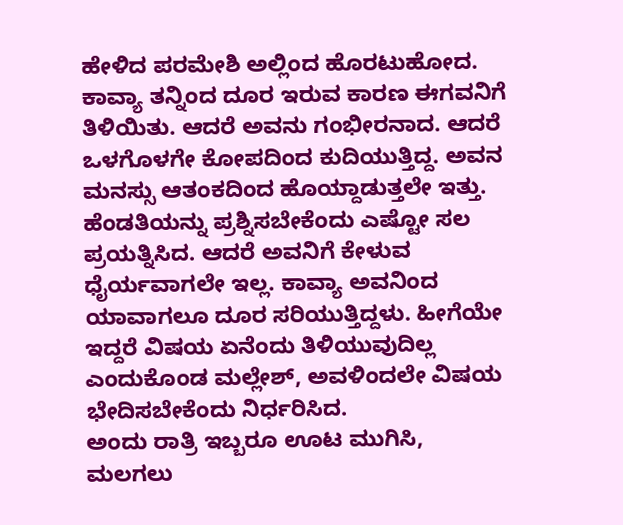ಹೇಳಿದ ಪರಮೇಶಿ ಅಲ್ಲಿಂದ ಹೊರಟುಹೋದ.
ಕಾವ್ಯಾ ತನ್ನಿಂದ ದೂರ ಇರುವ ಕಾರಣ ಈಗವನಿಗೆ ತಿಳಿಯಿತು. ಆದರೆ ಅವನು ಗಂಭೀರನಾದ. ಆದರೆ ಒಳಗೊಳಗೇ ಕೋಪದಿಂದ ಕುದಿಯುತ್ತಿದ್ದ. ಅವನ ಮನಸ್ಸು ಆತಂಕದಿಂದ ಹೊಯ್ದಾಡುತ್ತಲೇ ಇತ್ತು. ಹೆಂಡತಿಯನ್ನು ಪ್ರಶ್ನಿಸಬೇಕೆಂದು ಎಷ್ಟೋ ಸಲ ಪ್ರಯತ್ನಿಸಿದ. ಆದರೆ ಅವನಿಗೆ ಕೇಳುವ ಧೈರ್ಯವಾಗಲೇ ಇಲ್ಲ. ಕಾವ್ಯಾ ಅವನಿಂದ ಯಾವಾಗಲೂ ದೂರ ಸರಿಯುತ್ತಿದ್ದಳು. ಹೀಗೆಯೇ ಇದ್ದರೆ ವಿಷಯ ಏನೆಂದು ತಿಳಿಯುವುದಿಲ್ಲ ಎಂದುಕೊಂಡ ಮಲ್ಲೇಶ್, ಅವಳಿಂದಲೇ ವಿಷಯ ಭೇದಿಸಬೇಕೆಂದು ನಿರ್ಧರಿಸಿದ.
ಅಂದು ರಾತ್ರಿ ಇಬ್ಬರೂ ಊಟ ಮುಗಿಸಿ, ಮಲಗಲು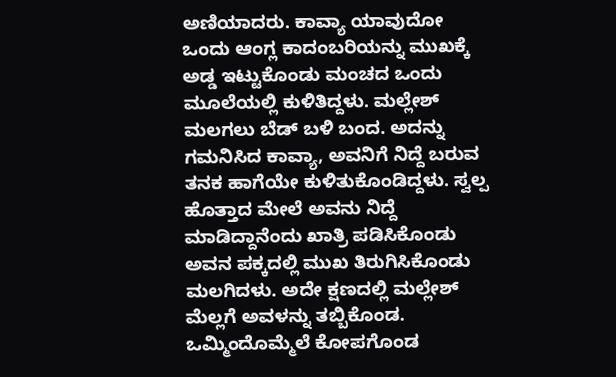ಅಣಿಯಾದರು. ಕಾವ್ಯಾ ಯಾವುದೋ ಒಂದು ಆಂಗ್ಲ ಕಾದಂಬರಿಯನ್ನು ಮುಖಕ್ಕೆ ಅಡ್ಡ ಇಟ್ಟುಕೊಂಡು ಮಂಚದ ಒಂದು ಮೂಲೆಯಲ್ಲಿ ಕುಳಿತಿದ್ದಳು. ಮಲ್ಲೇಶ್ ಮಲಗಲು ಬೆಡ್ ಬಳಿ ಬಂದ. ಅದನ್ನು ಗಮನಿಸಿದ ಕಾವ್ಯಾ, ಅವನಿಗೆ ನಿದ್ದೆ ಬರುವ ತನಕ ಹಾಗೆಯೇ ಕುಳಿತುಕೊಂಡಿದ್ದಳು. ಸ್ವಲ್ಪ ಹೊತ್ತಾದ ಮೇಲೆ ಅವನು ನಿದ್ದೆ ಮಾಡಿದ್ದಾನೆಂದು ಖಾತ್ರಿ ಪಡಿಸಿಕೊಂಡು ಅವನ ಪಕ್ಕದಲ್ಲಿ ಮುಖ ತಿರುಗಿಸಿಕೊಂಡು ಮಲಗಿದಳು. ಅದೇ ಕ್ಷಣದಲ್ಲಿ ಮಲ್ಲೇಶ್ ಮೆಲ್ಲಗೆ ಅವಳನ್ನು ತಬ್ಬಿಕೊಂಡ. ಒಮ್ಮಿಂದೊಮ್ಮೆಲೆ ಕೋಪಗೊಂಡ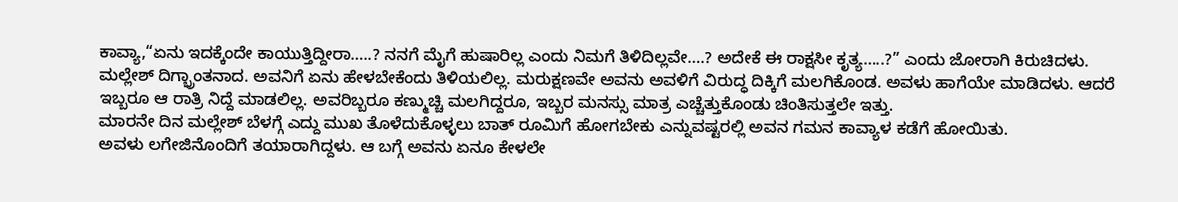ಕಾವ್ಯಾ,“ಏನು ಇದಕ್ಕೆಂದೇ ಕಾಯುತ್ತಿದ್ದೀರಾ…..? ನನಗೆ ಮೈಗೆ ಹುಷಾರಿಲ್ಲ ಎಂದು ನಿಮಗೆ ತಿಳಿದಿಲ್ಲವೇ….? ಅದೇಕೆ ಈ ರಾಕ್ಷಸೀ ಕೃತ್ಯ…..?” ಎಂದು ಜೋರಾಗಿ ಕಿರುಚಿದಳು.
ಮಲ್ಲೇಶ್ ದಿಗ್ಭ್ರಾಂತನಾದ. ಅವನಿಗೆ ಏನು ಹೇಳಬೇಕೆಂದು ತಿಳಿಯಲಿಲ್ಲ. ಮರುಕ್ಷಣವೇ ಅವನು ಅವಳಿಗೆ ವಿರುದ್ಧ ದಿಕ್ಕಿಗೆ ಮಲಗಿಕೊಂಡ. ಅವಳು ಹಾಗೆಯೇ ಮಾಡಿದಳು. ಆದರೆ ಇಬ್ಬರೂ ಆ ರಾತ್ರಿ ನಿದ್ದೆ ಮಾಡಲಿಲ್ಲ. ಅವರಿಬ್ಬರೂ ಕಣ್ಮುಚ್ಚಿ ಮಲಗಿದ್ದರೂ, ಇಬ್ಬರ ಮನಸ್ಸು ಮಾತ್ರ ಎಚ್ಚೆತ್ತುಕೊಂಡು ಚಿಂತಿಸುತ್ತಲೇ ಇತ್ತು.
ಮಾರನೇ ದಿನ ಮಲ್ಲೇಶ್ ಬೆಳಗ್ಗೆ ಎದ್ದು ಮುಖ ತೊಳೆದುಕೊಳ್ಳಲು ಬಾತ್ ರೂಮಿಗೆ ಹೋಗಬೇಕು ಎನ್ನುವಷ್ಟರಲ್ಲಿ ಅವನ ಗಮನ ಕಾವ್ಯಾಳ ಕಡೆಗೆ ಹೋಯಿತು.
ಅವಳು ಲಗೇಜಿನೊಂದಿಗೆ ತಯಾರಾಗಿದ್ದಳು. ಆ ಬಗ್ಗೆ ಅವನು ಏನೂ ಕೇಳಲೇ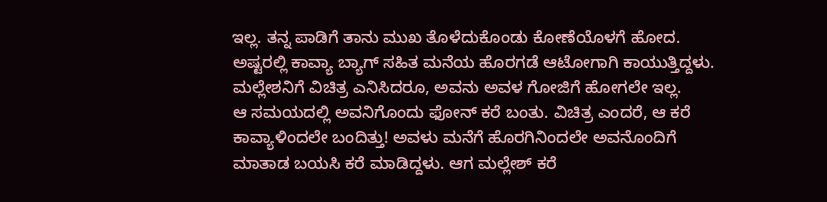ಇಲ್ಲ. ತನ್ನ ಪಾಡಿಗೆ ತಾನು ಮುಖ ತೊಳೆದುಕೊಂಡು ಕೋಣೆಯೊಳಗೆ ಹೋದ. ಅಷ್ಟರಲ್ಲಿ ಕಾವ್ಯಾ ಬ್ಯಾಗ್ ಸಹಿತ ಮನೆಯ ಹೊರಗಡೆ ಆಟೋಗಾಗಿ ಕಾಯುತ್ತಿದ್ದಳು. ಮಲ್ಲೇಶನಿಗೆ ವಿಚಿತ್ರ ಎನಿಸಿದರೂ, ಅವನು ಅವಳ ಗೋಜಿಗೆ ಹೋಗಲೇ ಇಲ್ಲ.
ಆ ಸಮಯದಲ್ಲಿ ಅವನಿಗೊಂದು ಫೋನ್ ಕರೆ ಬಂತು. ವಿಚಿತ್ರ ಎಂದರೆ, ಆ ಕರೆ ಕಾವ್ಯಾಳಿಂದಲೇ ಬಂದಿತ್ತು! ಅವಳು ಮನೆಗೆ ಹೊರಗಿನಿಂದಲೇ ಅವನೊಂದಿಗೆ ಮಾತಾಡ ಬಯಸಿ ಕರೆ ಮಾಡಿದ್ದಳು. ಆಗ ಮಲ್ಲೇಶ್ ಕರೆ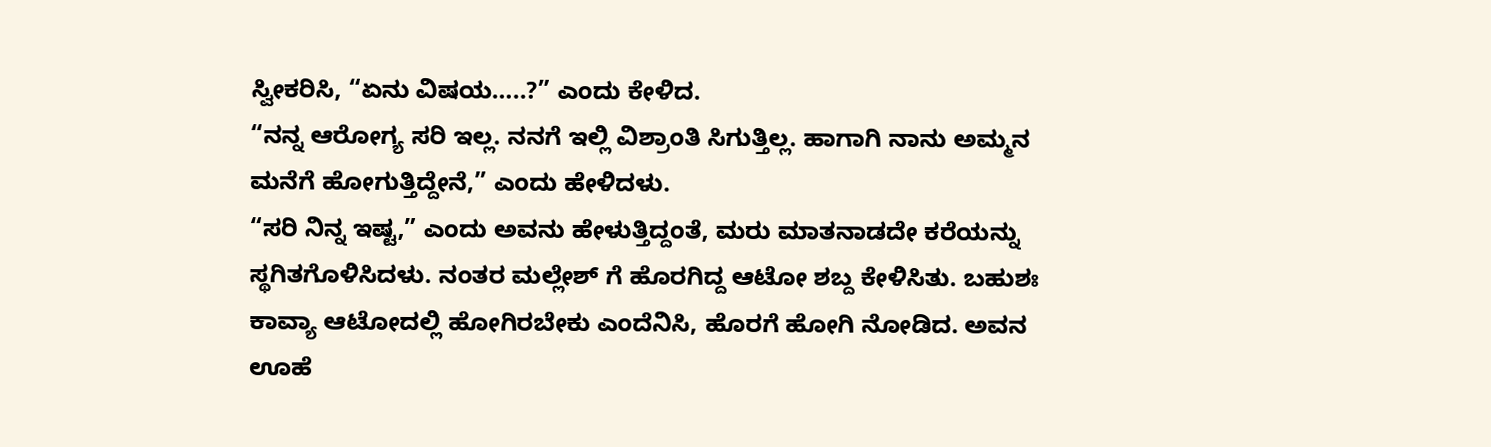ಸ್ವೀಕರಿಸಿ, “ಏನು ವಿಷಯ…..?” ಎಂದು ಕೇಳಿದ.
“ನನ್ನ ಆರೋಗ್ಯ ಸರಿ ಇಲ್ಲ. ನನಗೆ ಇಲ್ಲಿ ವಿಶ್ರಾಂತಿ ಸಿಗುತ್ತಿಲ್ಲ. ಹಾಗಾಗಿ ನಾನು ಅಮ್ಮನ ಮನೆಗೆ ಹೋಗುತ್ತಿದ್ದೇನೆ,” ಎಂದು ಹೇಳಿದಳು.
“ಸರಿ ನಿನ್ನ ಇಷ್ಟ,” ಎಂದು ಅವನು ಹೇಳುತ್ತಿದ್ದಂತೆ, ಮರು ಮಾತನಾಡದೇ ಕರೆಯನ್ನು ಸ್ಥಗಿತಗೊಳಿಸಿದಳು. ನಂತರ ಮಲ್ಲೇಶ್ ಗೆ ಹೊರಗಿದ್ದ ಆಟೋ ಶಬ್ದ ಕೇಳಿಸಿತು. ಬಹುಶಃ ಕಾವ್ಯಾ ಆಟೋದಲ್ಲಿ ಹೋಗಿರಬೇಕು ಎಂದೆನಿಸಿ, ಹೊರಗೆ ಹೋಗಿ ನೋಡಿದ. ಅವನ ಊಹೆ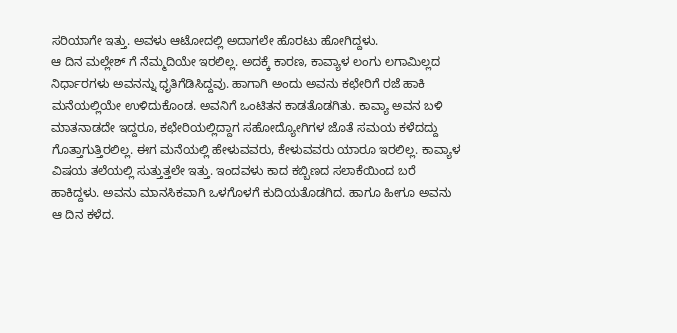ಸರಿಯಾಗೇ ಇತ್ತು. ಅವಳು ಆಟೋದಲ್ಲಿ ಅದಾಗಲೇ ಹೊರಟು ಹೋಗಿದ್ದಳು.
ಆ ದಿನ ಮಲ್ಲೇಶ್ ಗೆ ನೆಮ್ಮದಿಯೇ ಇರಲಿಲ್ಲ. ಅದಕ್ಕೆ ಕಾರಣ, ಕಾವ್ಯಾಳ ಲಂಗು ಲಗಾಮಿಲ್ಲದ ನಿರ್ಧಾರಗಳು ಅವನನ್ನು ಧೃತಿಗೆಡಿಸಿದ್ದವು. ಹಾಗಾಗಿ ಅಂದು ಅವನು ಕಛೇರಿಗೆ ರಜೆ ಹಾಕಿ ಮನೆಯಲ್ಲಿಯೇ ಉಳಿದುಕೊಂಡ. ಅವನಿಗೆ ಒಂಟಿತನ ಕಾಡತೊಡಗಿತು. ಕಾವ್ಯಾ ಅವನ ಬಳಿ ಮಾತನಾಡದೇ ಇದ್ದರೂ, ಕಛೇರಿಯಲ್ಲಿದ್ದಾಗ ಸಹೋದ್ಯೋಗಿಗಳ ಜೊತೆ ಸಮಯ ಕಳೆದದ್ದು ಗೊತ್ತಾಗುತ್ತಿರಲಿಲ್ಲ. ಈಗ ಮನೆಯಲ್ಲಿ ಹೇಳುವವರು, ಕೇಳುವವರು ಯಾರೂ ಇರಲಿಲ್ಲ. ಕಾವ್ಯಾಳ ವಿಷಯ ತಲೆಯಲ್ಲಿ ಸುತ್ತುತ್ತಲೇ ಇತ್ತು. ಇಂದವಳು ಕಾದ ಕಬ್ಬಿಣದ ಸಲಾಕೆಯಿಂದ ಬರೆ ಹಾಕಿದ್ದಳು. ಅವನು ಮಾನಸಿಕವಾಗಿ ಒಳಗೊಳಗೆ ಕುದಿಯತೊಡಗಿದ. ಹಾಗೂ ಹೀಗೂ ಅವನು ಆ ದಿನ ಕಳೆದ.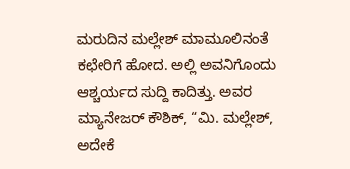ಮರುದಿನ ಮಲ್ಲೇಶ್ ಮಾಮೂಲಿನಂತೆ ಕಛೇರಿಗೆ ಹೋದ. ಅಲ್ಲಿ ಅವನಿಗೊಂದು ಆಶ್ಚರ್ಯದ ಸುದ್ದಿ ಕಾದಿತ್ತು. ಅವರ ಮ್ಯಾನೇಜರ್ ಕೌಶಿಕ್, “ಮಿ. ಮಲ್ಲೇಶ್, ಅದೇಕೆ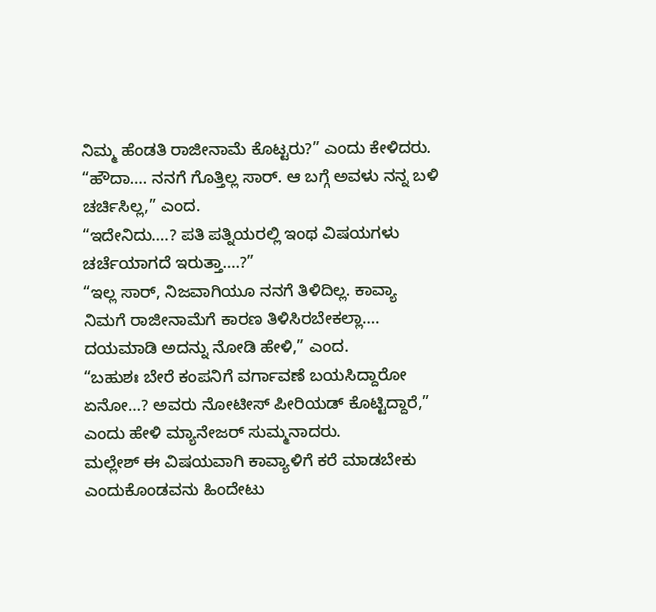ನಿಮ್ಮ ಹೆಂಡತಿ ರಾಜೀನಾಮೆ ಕೊಟ್ಟರು?” ಎಂದು ಕೇಳಿದರು.
“ಹೌದಾ…. ನನಗೆ ಗೊತ್ತಿಲ್ಲ ಸಾರ್. ಆ ಬಗ್ಗೆ ಅವಳು ನನ್ನ ಬಳಿ ಚರ್ಚಿಸಿಲ್ಲ,” ಎಂದ.
“ಇದೇನಿದು….? ಪತಿ ಪತ್ನಿಯರಲ್ಲಿ ಇಂಥ ವಿಷಯಗಳು ಚರ್ಚೆಯಾಗದೆ ಇರುತ್ತಾ….?”
“ಇಲ್ಲ ಸಾರ್, ನಿಜವಾಗಿಯೂ ನನಗೆ ತಿಳಿದಿಲ್ಲ. ಕಾವ್ಯಾ ನಿಮಗೆ ರಾಜೀನಾಮೆಗೆ ಕಾರಣ ತಿಳಿಸಿರಬೇಕಲ್ಲಾ…. ದಯಮಾಡಿ ಅದನ್ನು ನೋಡಿ ಹೇಳಿ,” ಎಂದ.
“ಬಹುಶಃ ಬೇರೆ ಕಂಪನಿಗೆ ವರ್ಗಾವಣೆ ಬಯಸಿದ್ದಾರೋ ಏನೋ…? ಅವರು ನೋಟೀಸ್ ಪೀರಿಯಡ್ ಕೊಟ್ಟಿದ್ದಾರೆ,” ಎಂದು ಹೇಳಿ ಮ್ಯಾನೇಜರ್ ಸುಮ್ಮನಾದರು.
ಮಲ್ಲೇಶ್ ಈ ವಿಷಯವಾಗಿ ಕಾವ್ಯಾಳಿಗೆ ಕರೆ ಮಾಡಬೇಕು ಎಂದುಕೊಂಡವನು ಹಿಂದೇಟು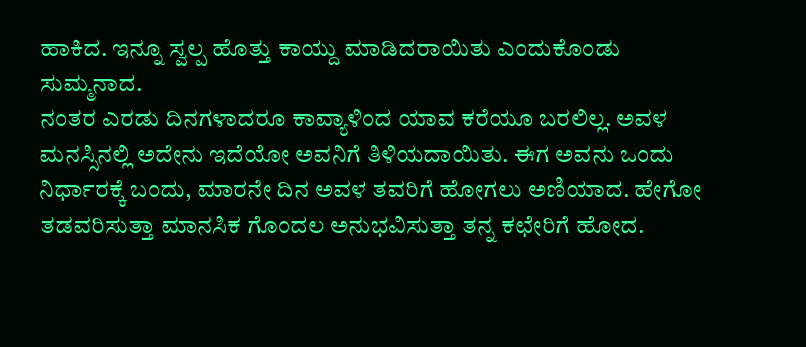ಹಾಕಿದ. ಇನ್ನೂ ಸ್ವಲ್ಪ ಹೊತ್ತು ಕಾಯ್ದು ಮಾಡಿದರಾಯಿತು ಎಂದುಕೊಂಡು ಸುಮ್ಮನಾದ.
ನಂತರ ಎರಡು ದಿನಗಳಾದರೂ ಕಾವ್ಯಾಳಿಂದ ಯಾವ ಕರೆಯೂ ಬರಲಿಲ್ಲ. ಅವಳ ಮನಸ್ಸಿನಲ್ಲಿ ಅದೇನು ಇದೆಯೋ ಅವನಿಗೆ ತಿಳಿಯದಾಯಿತು. ಈಗ ಅವನು ಒಂದು ನಿರ್ಧಾರಕ್ಕೆ ಬಂದು, ಮಾರನೇ ದಿನ ಅವಳ ತವರಿಗೆ ಹೋಗಲು ಅಣಿಯಾದ. ಹೇಗೋ ತಡವರಿಸುತ್ತಾ ಮಾನಸಿಕ ಗೊಂದಲ ಅನುಭವಿಸುತ್ತಾ ತನ್ನ ಕಛೇರಿಗೆ ಹೋದ.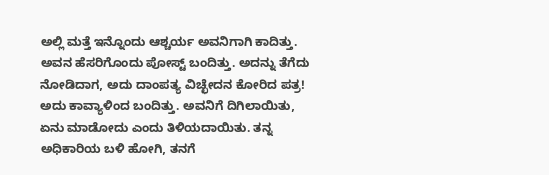ಅಲ್ಲಿ ಮತ್ತೆ ಇನ್ನೊಂದು ಆಶ್ಚರ್ಯ ಅವನಿಗಾಗಿ ಕಾದಿತ್ತು. ಅವನ ಹೆಸರಿಗೊಂದು ಪೋಸ್ಟ್ ಬಂದಿತ್ತು. ಅದನ್ನು ತೆಗೆದು ನೋಡಿದಾಗ, ಅದು ದಾಂಪತ್ಯ ವಿಚ್ಛೇದನ ಕೋರಿದ ಪತ್ರ! ಅದು ಕಾವ್ಯಾಳಿಂದ ಬಂದಿತ್ತು. ಅವನಿಗೆ ದಿಗಿಲಾಯಿತು, ಏನು ಮಾಡೋದು ಎಂದು ತಿಳಿಯದಾಯಿತು. ತನ್ನ ಅಧಿಕಾರಿಯ ಬಳಿ ಹೋಗಿ, ತನಗೆ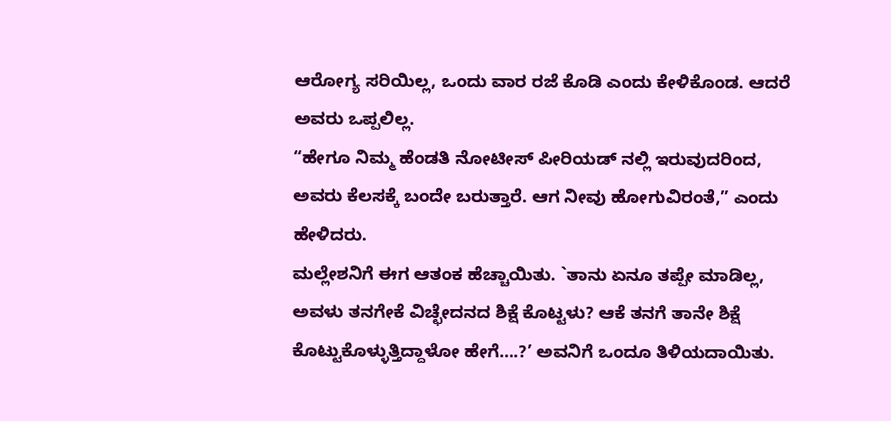ಆರೋಗ್ಯ ಸರಿಯಿಲ್ಲ, ಒಂದು ವಾರ ರಜೆ ಕೊಡಿ ಎಂದು ಕೇಳಿಕೊಂಡ. ಆದರೆ ಅವರು ಒಪ್ಪಲಿಲ್ಲ.
“ಹೇಗೂ ನಿಮ್ಮ ಹೆಂಡತಿ ನೋಟೀಸ್ ಪೀರಿಯಡ್ ನಲ್ಲಿ ಇರುವುದರಿಂದ, ಅವರು ಕೆಲಸಕ್ಕೆ ಬಂದೇ ಬರುತ್ತಾರೆ. ಆಗ ನೀವು ಹೋಗುವಿರಂತೆ,” ಎಂದು ಹೇಳಿದರು.
ಮಲ್ಲೇಶನಿಗೆ ಈಗ ಆತಂಕ ಹೆಚ್ಚಾಯಿತು. `ತಾನು ಏನೂ ತಪ್ಪೇ ಮಾಡಿಲ್ಲ, ಅವಳು ತನಗೇಕೆ ವಿಚ್ಛೇದನದ ಶಿಕ್ಷೆ ಕೊಟ್ಟಳು? ಆಕೆ ತನಗೆ ತಾನೇ ಶಿಕ್ಷೆ ಕೊಟ್ಟುಕೊಳ್ಳುತ್ತಿದ್ದಾಳೋ ಹೇಗೆ….?’ ಅವನಿಗೆ ಒಂದೂ ತಿಳಿಯದಾಯಿತು.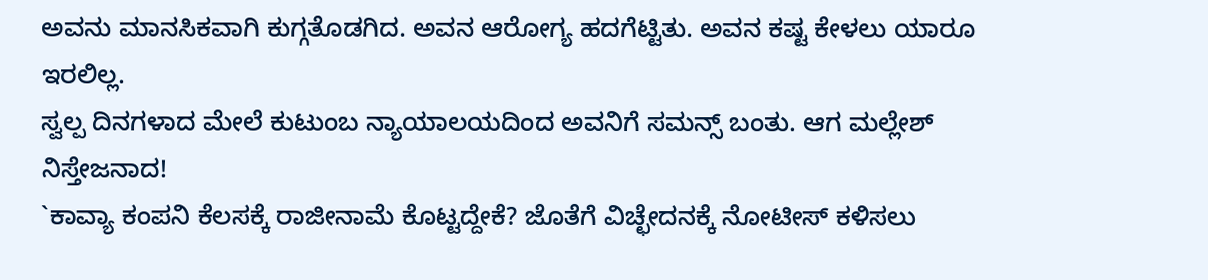ಅವನು ಮಾನಸಿಕವಾಗಿ ಕುಗ್ಗತೊಡಗಿದ. ಅವನ ಆರೋಗ್ಯ ಹದಗೆಟ್ಟಿತು. ಅವನ ಕಷ್ಟ ಕೇಳಲು ಯಾರೂ ಇರಲಿಲ್ಲ.
ಸ್ವಲ್ಪ ದಿನಗಳಾದ ಮೇಲೆ ಕುಟುಂಬ ನ್ಯಾಯಾಲಯದಿಂದ ಅವನಿಗೆ ಸಮನ್ಸ್ ಬಂತು. ಆಗ ಮಲ್ಲೇಶ್ ನಿಸ್ತೇಜನಾದ!
`ಕಾವ್ಯಾ ಕಂಪನಿ ಕೆಲಸಕ್ಕೆ ರಾಜೀನಾಮೆ ಕೊಟ್ಟದ್ದೇಕೆ? ಜೊತೆಗೆ ವಿಚ್ಛೇದನಕ್ಕೆ ನೋಟೀಸ್ ಕಳಿಸಲು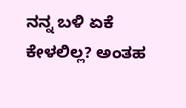ನನ್ನ ಬಳಿ ಏಕೆ ಕೇಳಲಿಲ್ಲ? ಅಂತಹ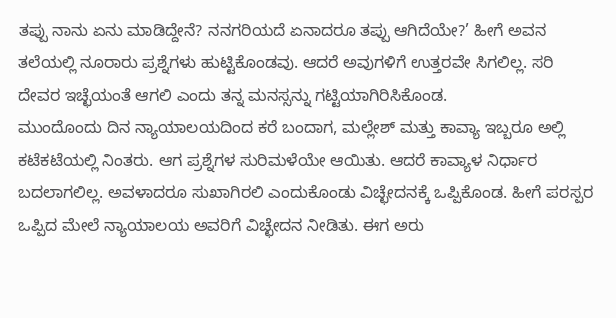ತಪ್ಪು ನಾನು ಏನು ಮಾಡಿದ್ದೇನೆ? ನನಗರಿಯದೆ ಏನಾದರೂ ತಪ್ಪು ಆಗಿದೆಯೇ?’ ಹೀಗೆ ಅವನ ತಲೆಯಲ್ಲಿ ನೂರಾರು ಪ್ರಶ್ನೆಗಳು ಹುಟ್ಟಿಕೊಂಡವು. ಆದರೆ ಅವುಗಳಿಗೆ ಉತ್ತರವೇ ಸಿಗಲಿಲ್ಲ. ಸರಿ ದೇವರ ಇಚ್ಛೆಯಂತೆ ಆಗಲಿ ಎಂದು ತನ್ನ ಮನಸ್ಸನ್ನು ಗಟ್ಟಿಯಾಗಿರಿಸಿಕೊಂಡ.
ಮುಂದೊಂದು ದಿನ ನ್ಯಾಯಾಲಯದಿಂದ ಕರೆ ಬಂದಾಗ, ಮಲ್ಲೇಶ್ ಮತ್ತು ಕಾವ್ಯಾ ಇಬ್ಬರೂ ಅಲ್ಲಿ ಕಟೆಕಟೆಯಲ್ಲಿ ನಿಂತರು. ಆಗ ಪ್ರಶ್ನೆಗಳ ಸುರಿಮಳೆಯೇ ಆಯಿತು. ಆದರೆ ಕಾವ್ಯಾಳ ನಿರ್ಧಾರ ಬದಲಾಗಲಿಲ್ಲ. ಅವಳಾದರೂ ಸುಖಾಗಿರಲಿ ಎಂದುಕೊಂಡು ವಿಚ್ಛೇದನಕ್ಕೆ ಒಪ್ಪಿಕೊಂಡ. ಹೀಗೆ ಪರಸ್ಪರ ಒಪ್ಪಿದ ಮೇಲೆ ನ್ಯಾಯಾಲಯ ಅವರಿಗೆ ವಿಚ್ಛೇದನ ನೀಡಿತು. ಈಗ ಅರು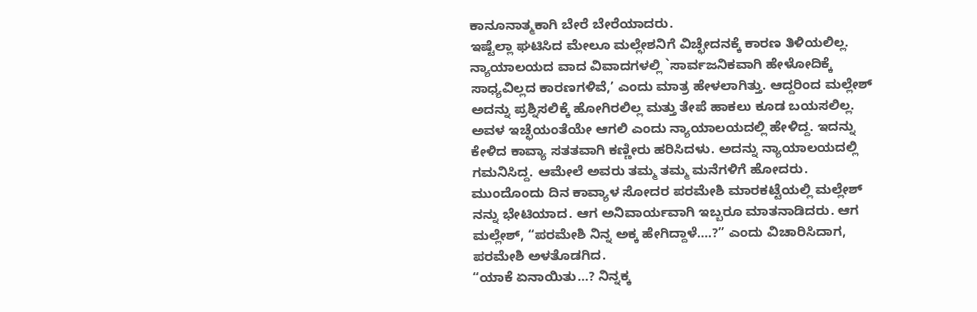ಕಾನೂನಾತ್ಮಕಾಗಿ ಬೇರೆ ಬೇರೆಯಾದರು.
ಇಷ್ಟೆಲ್ಲಾ ಘಟಿಸಿದ ಮೇಲೂ ಮಲ್ಲೇಶನಿಗೆ ವಿಚ್ಛೇದನಕ್ಕೆ ಕಾರಣ ತಿಳಿಯಲಿಲ್ಲ. ನ್ಯಾಯಾಲಯದ ವಾದ ವಿವಾದಗಳಲ್ಲಿ `ಸಾರ್ವಜನಿಕವಾಗಿ ಹೇಳೋದಿಕ್ಕೆ ಸಾಧ್ಯವಿಲ್ಲದ ಕಾರಣಗಳಿವೆ,’ ಎಂದು ಮಾತ್ರ ಹೇಳಲಾಗಿತ್ತು. ಆದ್ದರಿಂದ ಮಲ್ಲೇಶ್ ಅದನ್ನು ಪ್ರಶ್ನಿಸಲಿಕ್ಕೆ ಹೋಗಿರಲಿಲ್ಲ ಮತ್ತು ತೇಪೆ ಹಾಕಲು ಕೂಡ ಬಯಸಲಿಲ್ಲ. ಅವಳ ಇಚ್ಛೆಯಂತೆಯೇ ಆಗಲಿ ಎಂದು ನ್ಯಾಯಾಲಯದಲ್ಲಿ ಹೇಳಿದ್ದ. ಇದನ್ನು ಕೇಳಿದ ಕಾವ್ಯಾ ಸತತವಾಗಿ ಕಣ್ಣೀರು ಹರಿಸಿದಳು. ಅದನ್ನು ನ್ಯಾಯಾಲಯದಲ್ಲಿ ಗಮನಿಸಿದ್ದ. ಆಮೇಲೆ ಅವರು ತಮ್ಮ ತಮ್ಮ ಮನೆಗಳಿಗೆ ಹೋದರು.
ಮುಂದೊಂದು ದಿನ ಕಾವ್ಯಾಳ ಸೋದರ ಪರಮೇಶಿ ಮಾರಕಟ್ಟೆಯಲ್ಲಿ ಮಲ್ಲೇಶ್ ನನ್ನು ಭೇಟಿಯಾದ. ಆಗ ಅನಿವಾರ್ಯವಾಗಿ ಇಬ್ಬರೂ ಮಾತನಾಡಿದರು. ಆಗ ಮಲ್ಲೇಶ್, “ಪರಮೇಶಿ ನಿನ್ನ ಅಕ್ಕ ಹೇಗಿದ್ದಾಳೆ….?” ಎಂದು ವಿಚಾರಿಸಿದಾಗ, ಪರಮೇಶಿ ಅಳತೊಡಗಿದ.
“ಯಾಕೆ ಏನಾಯಿತು…? ನಿನ್ನಕ್ಕ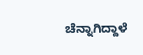ಚೆನ್ನಾಗಿದ್ದಾಳೆ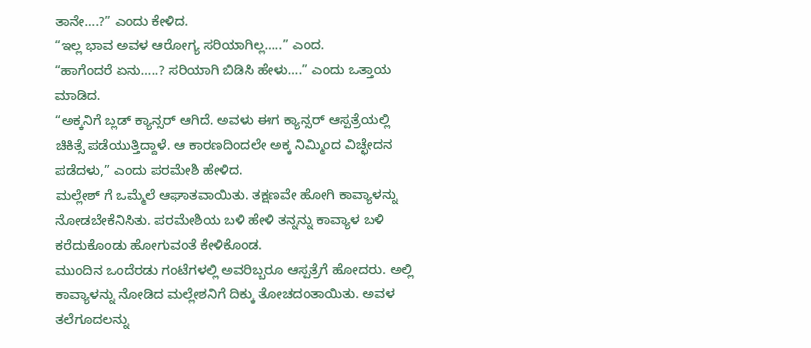ತಾನೇ….?” ಎಂದು ಕೇಳಿದ.
“ಇಲ್ಲ ಭಾವ ಅವಳ ಆರೋಗ್ಯ ಸರಿಯಾಗಿಲ್ಲ…..” ಎಂದ.
“ಹಾಗೆಂದರೆ ಏನು…..? ಸರಿಯಾಗಿ ಬಿಡಿಸಿ ಹೇಳು….” ಎಂದು ಒತ್ತಾಯ ಮಾಡಿದ.
“ಅಕ್ಕನಿಗೆ ಬ್ಲಡ್ ಕ್ಯಾನ್ಸರ್ ಆಗಿದೆ. ಅವಳು ಈಗ ಕ್ಯಾನ್ಸರ್ ಆಸ್ಪತ್ರೆಯಲ್ಲಿ ಚಿಕಿತ್ಸೆ ಪಡೆಯುತ್ತಿದ್ದಾಳೆ. ಆ ಕಾರಣದಿಂದಲೇ ಅಕ್ಕ ನಿಮ್ಮಿಂದ ವಿಚ್ಛೇದನ ಪಡೆದಳು,” ಎಂದು ಪರಮೇಶಿ ಹೇಳಿದ.
ಮಲ್ಲೇಶ್ ಗೆ ಒಮ್ಮೆಲೆ ಆಘಾತವಾಯಿತು. ತಕ್ಷಣವೇ ಹೋಗಿ ಕಾವ್ಯಾಳನ್ನು ನೋಡಬೇಕೆನಿಸಿತು. ಪರಮೇಶಿಯ ಬಳಿ ಹೇಳಿ ತನ್ನನ್ನು ಕಾವ್ಯಾಳ ಬಳಿ ಕರೆದುಕೊಂಡು ಹೋಗುವಂತೆ ಕೇಳಿಕೊಂಡ.
ಮುಂದಿನ ಒಂದೆರಡು ಗಂಟೆಗಳಲ್ಲಿ ಅವರಿಬ್ಬರೂ ಆಸ್ಪತ್ರೆಗೆ ಹೋದರು. ಅಲ್ಲಿ ಕಾವ್ಯಾಳನ್ನು ನೋಡಿದ ಮಲ್ಲೇಶನಿಗೆ ದಿಕ್ಕು ತೋಚದಂತಾಯಿತು. ಅವಳ ತಲೆಗೂದಲನ್ನು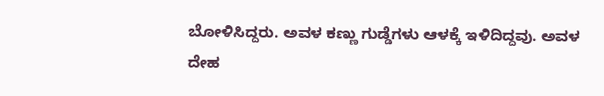ಬೋಳಿಸಿದ್ದರು. ಅವಳ ಕಣ್ಣು ಗುಡ್ಡೆಗಳು ಆಳಕ್ಕೆ ಇಳಿದಿದ್ದವು. ಅವಳ ದೇಹ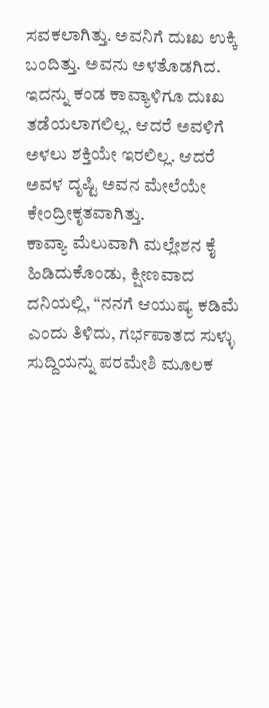ಸವಕಲಾಗಿತ್ತು. ಅವನಿಗೆ ದುಃಖ ಉಕ್ಕಿ ಬಂದಿತ್ತು. ಅವನು ಅಳತೊಡಗಿದ.
ಇದನ್ನು ಕಂಡ ಕಾವ್ಯಾಳಿಗೂ ದುಃಖ ತಡೆಯಲಾಗಲಿಲ್ಲ. ಆದರೆ ಅವಳಿಗೆ ಅಳಲು ಶಕ್ತಿಯೇ ಇರಲಿಲ್ಲ. ಆದರೆ ಅವಳ ದೃಷ್ಟಿ ಅವನ ಮೇಲೆಯೇ ಕೇಂದ್ರೀಕೃತವಾಗಿತ್ತು.
ಕಾವ್ಯಾ ಮೆಲುವಾಗಿ ಮಲ್ಲೇಶನ ಕೈ ಹಿಡಿದುಕೊಂಡು, ಕ್ಷೀಣವಾದ ದನಿಯಲ್ಲಿ, “ನನಗೆ ಆಯುಷ್ಯ ಕಡಿಮೆ ಎಂದು ತಿಳಿದು, ಗರ್ಭಪಾತದ ಸುಳ್ಳು ಸುದ್ದಿಯನ್ನು ಪರಮೇಶಿ ಮೂಲಕ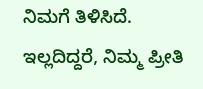ನಿಮಗೆ ತಿಳಿಸಿದೆ. ಇಲ್ಲದಿದ್ದರೆ, ನಿಮ್ಮ ಪ್ರೀತಿ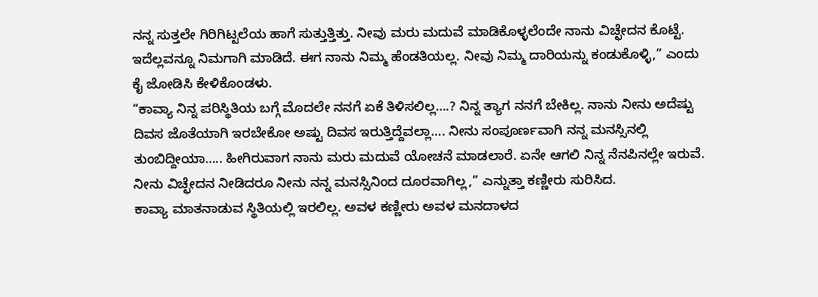ನನ್ನ ಸುತ್ತಲೇ ಗಿರಿಗಿಟ್ಟಲೆಯ ಹಾಗೆ ಸುತ್ತುತ್ತಿತ್ತು. ನೀವು ಮರು ಮದುವೆ ಮಾಡಿಕೊಳ್ಳಲೆಂದೇ ನಾನು ವಿಚ್ಛೇದನ ಕೊಟ್ಟೆ. ಇದೆಲ್ಲವನ್ನೂ ನಿಮಗಾಗಿ ಮಾಡಿದೆ. ಈಗ ನಾನು ನಿಮ್ಮ ಹೆಂಡತಿಯಲ್ಲ. ನೀವು ನಿಮ್ಮ ದಾರಿಯನ್ನು ಕಂಡುಕೊಳ್ಳಿ,” ಎಂದು ಕೈ ಜೋಡಿಸಿ ಕೇಳಿಕೊಂಡಳು.
“ಕಾವ್ಯಾ ನಿನ್ನ ಪರಿಸ್ಥಿತಿಯ ಬಗ್ಗೆ ಮೊದಲೇ ನನಗೆ ಏಕೆ ತಿಳಿಸಲಿಲ್ಲ….? ನಿನ್ನ ತ್ಯಾಗ ನನಗೆ ಬೇಕಿಲ್ಲ. ನಾನು ನೀನು ಅದೆಷ್ಟು ದಿವಸ ಜೊತೆಯಾಗಿ ಇರಬೇಕೋ ಅಷ್ಟು ದಿವಸ ಇರುತ್ತಿದ್ದೆವಲ್ಲಾ…. ನೀನು ಸಂಪೂರ್ಣವಾಗಿ ನನ್ನ ಮನಸ್ಸಿನಲ್ಲಿ ತುಂಬಿದ್ದೀಯಾ….. ಹೀಗಿರುವಾಗ ನಾನು ಮರು ಮದುವೆ ಯೋಚನೆ ಮಾಡಲಾರೆ. ಏನೇ ಆಗಲಿ ನಿನ್ನ ನೆನಪಿನಲ್ಲೇ ಇರುವೆ. ನೀನು ವಿಚ್ಛೇದನ ನೀಡಿದರೂ ನೀನು ನನ್ನ ಮನಸ್ಸಿನಿಂದ ದೂರವಾಗಿಲ್ಲ,” ಎನ್ನುತ್ತಾ ಕಣ್ಣೀರು ಸುರಿಸಿದ.
ಕಾವ್ಯಾ ಮಾತನಾಡುವ ಸ್ಥಿತಿಯಲ್ಲಿ ಇರಲಿಲ್ಲ. ಅವಳ ಕಣ್ಣೀರು ಅವಳ ಮನದಾಳದ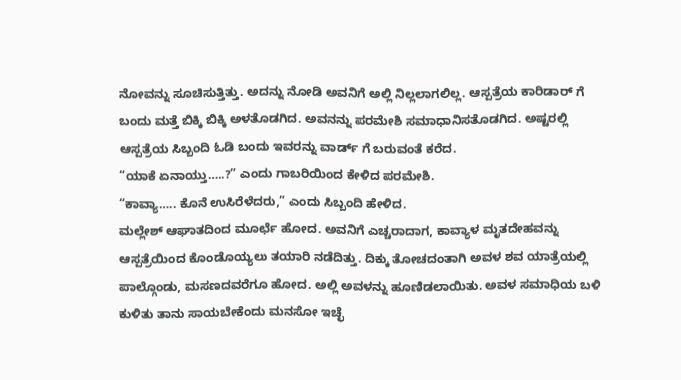ನೋವನ್ನು ಸೂಚಿಸುತ್ತಿತ್ತು. ಅದನ್ನು ನೋಡಿ ಅವನಿಗೆ ಅಲ್ಲಿ ನಿಲ್ಲಲಾಗಲಿಲ್ಲ. ಆಸ್ಪತ್ರೆಯ ಕಾರಿಡಾರ್ ಗೆ ಬಂದು ಮತ್ತೆ ಬಿಕ್ಕಿ ಬಿಕ್ಕಿ ಅಳತೊಡಗಿದ. ಅವನನ್ನು ಪರಮೇಶಿ ಸಮಾಧಾನಿಸತೊಡಗಿದ. ಅಷ್ಟರಲ್ಲಿ ಆಸ್ಪತ್ರೆಯ ಸಿಬ್ಬಂದಿ ಓಡಿ ಬಂದು ಇವರನ್ನು ವಾರ್ಡ್ ಗೆ ಬರುವಂತೆ ಕರೆದ.
“ಯಾಕೆ ಏನಾಯ್ತು…..?” ಎಂದು ಗಾಬರಿಯಿಂದ ಕೇಳಿದ ಪರಮೇಶಿ.
“ಕಾವ್ಯಾ….. ಕೊನೆ ಉಸಿರೆಳೆದರು,” ಎಂದು ಸಿಬ್ಬಂದಿ ಹೇಳಿದ.
ಮಲ್ಲೇಶ್ ಆಘಾತದಿಂದ ಮೂರ್ಛೆ ಹೋದ. ಅವನಿಗೆ ಎಚ್ಚರಾದಾಗ, ಕಾವ್ಯಾಳ ಮೃತದೇಹವನ್ನು ಆಸ್ಪತ್ರೆಯಿಂದ ಕೊಂಡೊಯ್ಯಲು ತಯಾರಿ ನಡೆದಿತ್ತು. ದಿಕ್ಕು ತೋಚದಂತಾಗಿ ಅವಳ ಶವ ಯಾತ್ರೆಯಲ್ಲಿ ಪಾಲ್ಗೊಂಡು, ಮಸಣದವರೆಗೂ ಹೋದ. ಅಲ್ಲಿ ಅವಳನ್ನು ಹೂಣಿಡಲಾಯಿತು. ಅವಳ ಸಮಾಧಿಯ ಬಳಿ ಕುಳಿತು ತಾನು ಸಾಯಬೇಕೆಂದು ಮನಸೋ ಇಚ್ಛೆ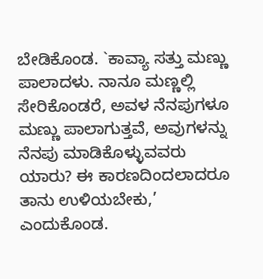ಬೇಡಿಕೊಂಡ. `ಕಾವ್ಯಾ ಸತ್ತು ಮಣ್ಣು ಪಾಲಾದಳು. ನಾನೂ ಮಣ್ಣಲ್ಲಿ ಸೇರಿಕೊಂಡರೆ, ಅವಳ ನೆನಪುಗಳೂ ಮಣ್ಣು ಪಾಲಾಗುತ್ತವೆ, ಅವುಗಳನ್ನು ನೆನಪು ಮಾಡಿಕೊಳ್ಳುವವರು ಯಾರು? ಈ ಕಾರಣದಿಂದಲಾದರೂ ತಾನು ಉಳಿಯಬೇಕು,’ ಎಂದುಕೊಂಡ.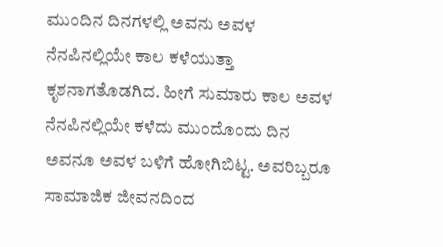ಮುಂದಿನ ದಿನಗಳಲ್ಲಿ ಅವನು ಅವಳ ನೆನಪಿನಲ್ಲಿಯೇ ಕಾಲ ಕಳೆಯುತ್ತಾ ಕೃಶನಾಗತೊಡಗಿದ. ಹೀಗೆ ಸುಮಾರು ಕಾಲ ಅವಳ ನೆನಪಿನಲ್ಲಿಯೇ ಕಳೆದು ಮುಂದೊಂದು ದಿನ ಅವನೂ ಅವಳ ಬಳಿಗೆ ಹೋಗಿಬಿಟ್ಟ. ಅವರಿಬ್ಬರೂ ಸಾಮಾಜಿಕ ಜೀವನದಿಂದ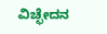ವಿಚ್ಛೇದನ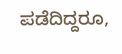ಪಡೆದಿದ್ದರೂ,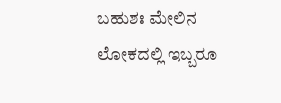ಬಹುಶಃ ಮೇಲಿನ ಲೋಕದಲ್ಲಿ ಇಬ್ಬರೂ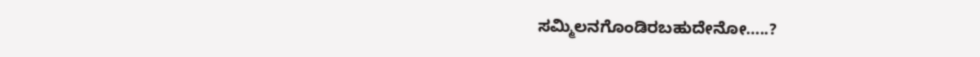ಸಮ್ಮಿಲನಗೊಂಡಿರಬಹುದೇನೋ…..?